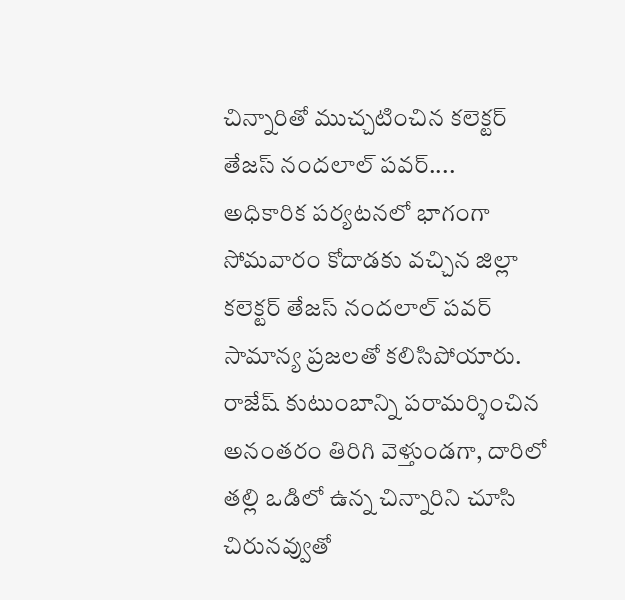చిన్నారితో ముచ్చటించిన కలెక్టర్ తేజస్ నందలాల్ పవర్....
అధికారిక పర్యటనలో భాగంగా సోమవారం కోదాడకు వచ్చిన జిల్లా కలెక్టర్ తేజస్ నందలాల్ పవర్ సామాన్య ప్రజలతో కలిసిపోయారు. రాజేష్ కుటుంబాన్ని పరామర్శించిన అనంతరం తిరిగి వెళ్తుండగా, దారిలో తల్లి ఒడిలో ఉన్న చిన్నారిని చూసి చిరునవ్వుతో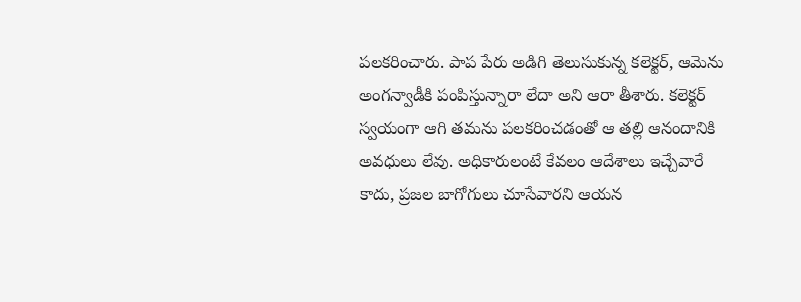పలకరించారు. పాప పేరు అడిగి తెలుసుకున్న కలెక్టర్, ఆమెను అంగన్వాడీకి పంపిస్తున్నారా లేదా అని ఆరా తీశారు. కలెక్టర్ స్వయంగా ఆగి తమను పలకరించడంతో ఆ తల్లి ఆనందానికి అవధులు లేవు. అధికారులంటే కేవలం ఆదేశాలు ఇచ్చేవారే కాదు, ప్రజల బాగోగులు చూసేవారని ఆయన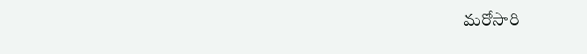మరోసారి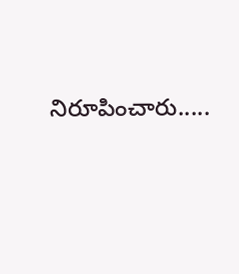నిరూపించారు.....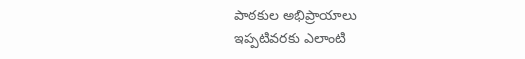పాఠకుల అభిప్రాయాలు
ఇప్పటివరకు ఎలాంటి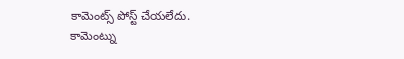కామెంట్స్ పోస్ట్ చేయలేదు.
కామెంట్ను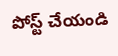పోస్ట్ చేయండి